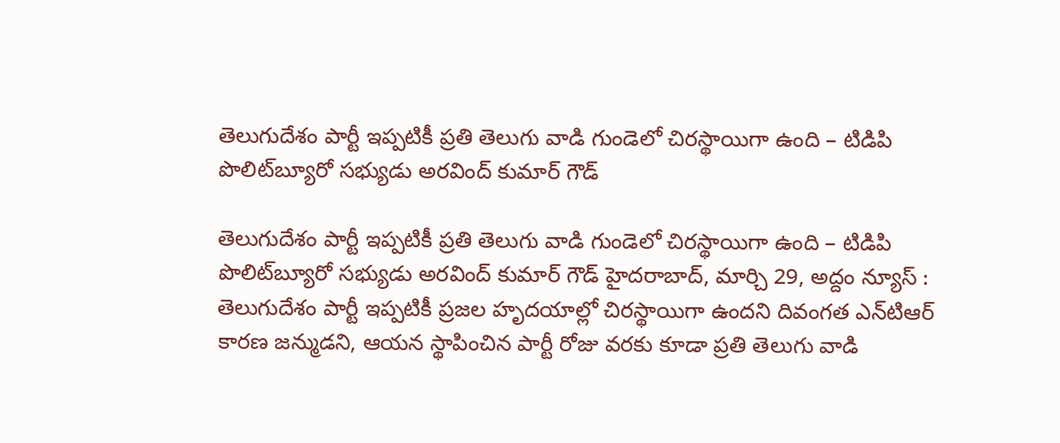తెలుగుదేశం పార్టీ ఇప్ప‌టికీ ప్ర‌తి తెలుగు వాడి గుండెలో చిర‌స్థాయిగా ఉంది – టిడిపి పొలిట్‌బ్యూరో స‌భ్యుడు అర‌వింద్ కుమార్ గౌడ్‌

తెలుగుదేశం పార్టీ ఇప్ప‌టికీ ప్ర‌తి తెలుగు వాడి గుండెలో చిర‌స్థాయిగా ఉంది – టిడిపి పొలిట్‌బ్యూరో స‌భ్యుడు అర‌వింద్ కుమార్ గౌడ్‌ హైదరాబాద్, మార్చి 29, అద్దం న్యూస్ :  తెలుగుదేశం పార్టీ ఇప్ప‌టికీ ప్రజల హృదయాల్లో చిర‌స్థాయిగా ఉందని దివంగ‌త ఎన్‌టిఆర్‌ కారణ జన్ముడని, ఆయన స్థాపించిన పార్టీ రోజు వరకు కూడా ప్రతి తెలుగు వాడి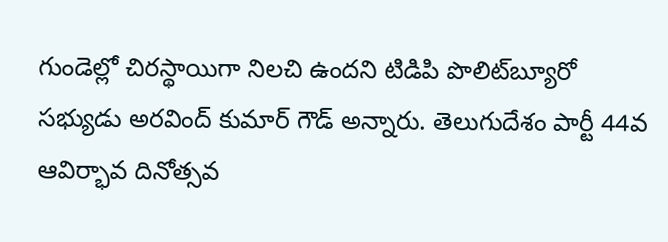గుండెల్లో చిరస్థాయిగా నిలచి ఉందని టిడిపి పొలిట్‌బ్యూరో స‌భ్యుడు అర‌వింద్ కుమార్ గౌడ్‌ అన్నారు. తెలుగుదేశం పార్టీ 44వ ఆవిర్భావ దినోత్సవ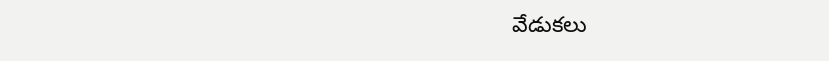వేడుకలు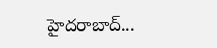హైద‌రాబాద్...